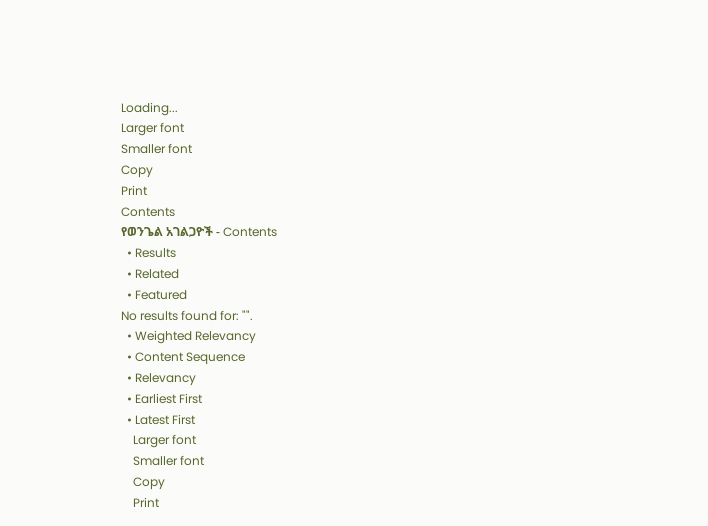Loading...
Larger font
Smaller font
Copy
Print
Contents
የወንጌል አገልጋዮች - Contents
  • Results
  • Related
  • Featured
No results found for: "".
  • Weighted Relevancy
  • Content Sequence
  • Relevancy
  • Earliest First
  • Latest First
    Larger font
    Smaller font
    Copy
    Print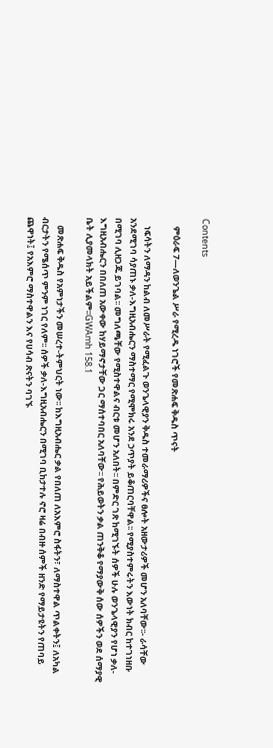Contents

    ምዕራፍ 7—ለወንጌል ሥራ የሚረዱ ነገሮች የመጽሐፍ ቅዱስ ጥናት

    ነፍሳትን ለማዳን ከልብ ለመሥራት የሚፈልጉ ወንጌላዊያን ቅዱስ ተመራማሪዎችና ፀሎት አዘውታሪዎች መሆን አለባቸው፡፡- ራሳቸው አንደሚገባ ሳያጠኑ ቃለ-እግዚአብሔርን ማስተማር የሚሞክሩ አንደ ኃጥያት ይቆጠርባቸዋል፡፡ የሚያስተምሩትን እውነት ክብር ከተገነዘቡ በሚገባ ሊዘጋጁ ይገባል፡፡ መግለጫቸው የሚስተዋልና ብርቱ መሆን አለበት፡፡ በምድር ገጽ ከሚገኙት ሰዎች ሁሉ ወንጌላዊያን የሆነ ቃለ-እግዚአብሔርን በበለጠ አውቀው ከሃይማኖታቸው ጋር ማሰተባበር አለባቸው፡፡ የሕይወትን ቃል ጠንቅቆ የማያውቅ ሰው ሰዎችን ወደ ሰማያዊ ቤት ሊያመላክት አይችልም፡፡GWAmh 158.1

    መጽሐፍ ቅዱስ የአምነታችን መሠረተ-ትምህርት ነው፡፡ ከእግዚአብሔር ቃል የበለጠ ለአእምሮ ስፋትን፣ ለማስተዋል ጥልቀትን፤ ለአካል ብርታትን የሜሰጥ ምንም ነገር የለም፡፡ ሰዎች ቃለ-እግዚአብሔርን በሚገባ ቢከታተሉ ኖሮ ዛሬ በብዙ ሰምች ዘንድ የማይታዩትን የጠባይ ጨዋነት፤ የአእምሮ ማስተዋልን እና የሀሳብ ጽናትን ባገኙ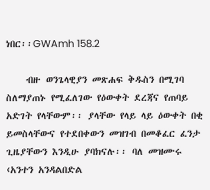ነበር፡፡GWAmh 158.2

    ብዙ ወንጌላዊያን መጽሐፍ ቅዱስን በሚገባ ስለማያጠኑ የሚፈለገው የዕውቀት ደረጃና የጠባይ አድገት የላቸውም፡፡ ያላቸው የላይ ላይ ዕውቀት በቂ ይመስላቸውና የተደበቀውን መዝገብ በመቆፈር ፈንታ ጊዜያቸውን እንዲሁ ያባክናሉ፡፡ ባለ መዝሙሩ ‹አንተን አንዳልበድል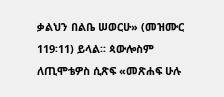ቃልህን በልቤ ሠወርሁ» (መዝሙር 119፡11) ይላል፡፡ ጳውሎስም ለጢሞቴዎስ ሲጽፍ «መጽሐፍ ሁሉ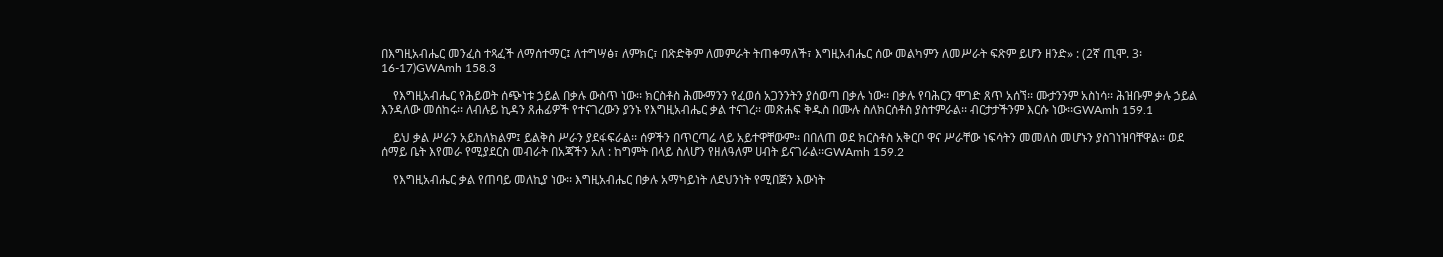በእግዚአብሔር መንፈስ ተጻፈች ለማሰተማር፤ ለተግሣፅ፣ ለምክር፣ በጽድቅም ለመምራት ትጠቀማለች፣ እግዚአብሔር ሰው መልካምን ለመሥራት ፍጽም ይሆን ዘንድ» : (2ኛ ጢሞ. 3፡16-17)GWAmh 158.3

    የእግዚአብሔር የሕይወት ሰጭነቱ ኃይል በቃሉ ውስጥ ነው፡፡ ክርስቶስ ሕሙማንን የፈወሰ አጋንንትን ያሰወጣ በቃሉ ነው፡፡ በቃሉ የባሕርን ሞገድ ጸጥ አሰኘ፡፡ ሙታንንም አስነሳ፡፡ ሕዝቡም ቃሉ ኃይል እንዳለው መሰከሩ፡፡ ለብሉይ ኪዳን ጸሐፊዎች የተናገረውን ያንኑ የእግዚአብሔር ቃል ተናገረ፡፡ መጽሐፍ ቅዱስ በሙሉ ስለክርሰቶስ ያስተምራል፡፡ ብርታታችንም እርሱ ነው፡፡GWAmh 159.1

    ይህ ቃል ሥራን አይከለክልም፤ ይልቅስ ሥራን ያደፋፍራል፡፡ ሰዎችን በጥርጣሬ ላይ አይተዋቸውም፡፡ በበለጠ ወደ ክርስቶስ አቅርቦ ዋና ሥራቸው ነፍሳትን መመለስ መሆኑን ያስገነዝባቸዋል፡፡ ወደ ሰማይ ቤት እየመራ የሚያደርስ መብራት በአጃችን አለ : ከግምት በላይ ስለሆን የዘለዓለም ሀብት ይናገራል፡፡GWAmh 159.2

    የእግዚአብሔር ቃል የጠባይ መለኪያ ነው፡፡ እግዚአብሔር በቃሉ አማካይነት ለደህንነት የሚበጅን እውነት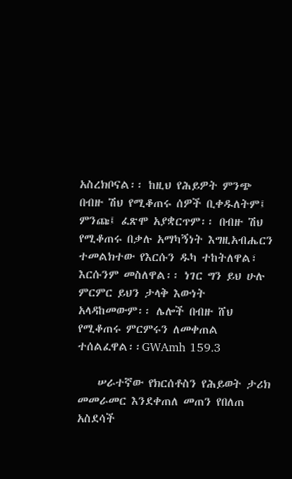አስረክቦናል፡፡ ከዚህ የሕይዎት ምንጭ በብዙ ሽህ የሚቆጠሩ ሰዎች ቢቀዱለትም፤ ምንጩ፤ ፈጽሞ አያቋርጥም፡፡ በብዙ ሽህ የሚቆጠሩ በቃሉ አማካኝነት እግዚአብሔርን ተመልክተው የእርሱን ዱካ ተከትለዋል፣ እርሱንም መስለዋል፡፡ ነገር ግን ይህ ሁሉ ምርምር ይህን ታላቅ እውነት አላዳከመውም፡፡ ሌሎች በብዙ ሸህ የሚቆጠሩ ምርምሩን ለመቀጠል ተሰልፈዋል፡፡GWAmh 159.3

    ሠራተኛው የክርሰቶስን የሕይወት ታሪክ መመራመር እንደቀጠለ መጠን የበለጠ አስደሳች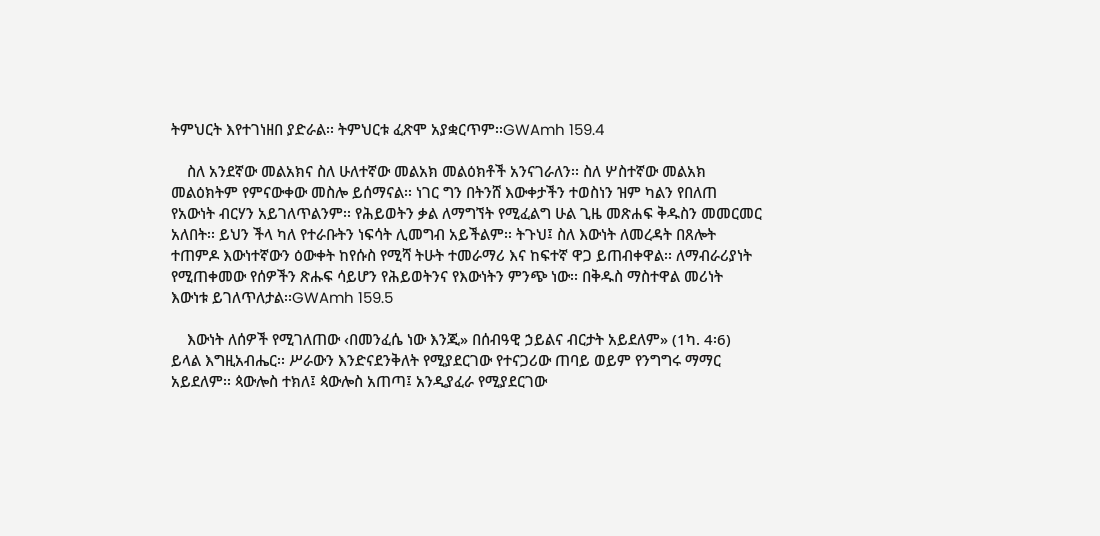ትምህርት እየተገነዘበ ያድራል፡፡ ትምህርቱ ፈጽሞ አያቋርጥም፡፡GWAmh 159.4

    ስለ አንደኛው መልአክና ስለ ሁለተኛው መልአክ መልዕክቶች አንናገራለን፡፡ ስለ ሦስተኛው መልአክ መልዕክትም የምናውቀው መስሎ ይሰማናል፡፡ ነገር ግን በትንሸ እውቀታችን ተወስነን ዝም ካልን የበለጠ የአውነት ብርሃን አይገለጥልንም፡፡ የሕይወትን ቃል ለማግኘት የሚፈልግ ሁል ጊዜ መጽሐፍ ቅዱስን መመርመር አለበት፡፡ ይህን ችላ ካለ የተራቡትን ነፍሳት ሊመግብ አይችልም፡፡ ትጉህ፤ ስለ እውነት ለመረዳት በጸሎት ተጠምዶ እውነተኛውን ዕውቀት ከየሱስ የሚሻ ትሁት ተመራማሪ እና ከፍተኛ ዋጋ ይጠብቀዋል፡፡ ለማብራሪያነት የሚጠቀመው የሰዎችን ጽሑፍ ሳይሆን የሕይወትንና የእውነትን ምንጭ ነው፡፡ በቅዱስ ማስተዋል መሪነት እውነቱ ይገለጥለታል፡፡GWAmh 159.5

    እውነት ለሰዎች የሚገለጠው ‹በመንፈሴ ነው እንጂ» በሰብዓዊ ኃይልና ብርታት አይደለም» (1ካ. 4፡6) ይላል እግዚአብሔር፡፡ ሥራውን እንድናደንቅለት የሚያደርገው የተናጋሪው ጠባይ ወይም የንግግሩ ማማር አይደለም፡፡ ጳውሎስ ተክለ፤ ጳውሎስ አጠጣ፤ አንዲያፈራ የሚያደርገው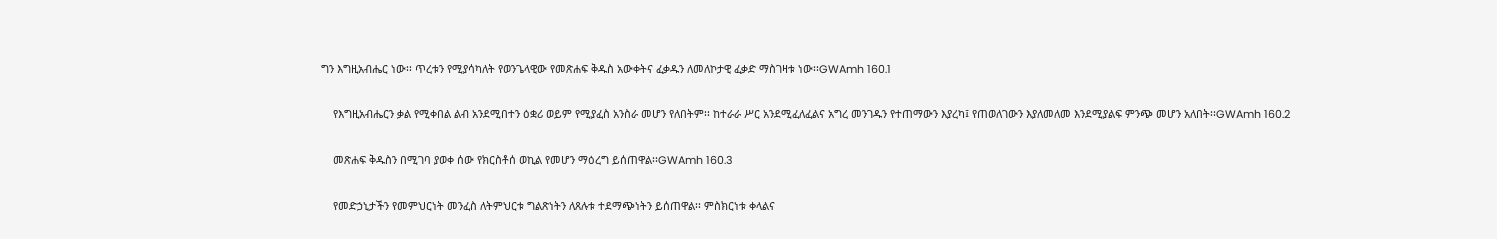ግን እግዚአብሔር ነው፡፡ ጥረቱን የሚያሳካለት የወንጌላዊው የመጽሐፍ ቅዱስ አውቀትና ፈቃዱን ለመለኮታዊ ፈቃድ ማስገዛቱ ነው፡፡GWAmh 160.1

    የእግዚአብሔርን ቃል የሚቀበል ልብ አንደሚበተን ዕቋሪ ወይም የሚያፈስ አንስራ መሆን የለበትም፡፡ ከተራራ ሥር አንደሚፈለፈልና አግረ መንገዱን የተጠማውን እያረካ፤ የጠወለገውን እያለመለመ እንደሚያልፍ ምንጭ መሆን አለበት፡፡GWAmh 160.2

    መጽሐፍ ቅዱስን በሚገባ ያወቀ ሰው የክርስቶሰ ወኪል የመሆን ማዕረግ ይሰጠዋል፡፡GWAmh 160.3

    የመድኃኒታችን የመምህርነት መንፈስ ለትምህርቱ ግልጽነትን ለጸሉቱ ተደማጭነትን ይሰጠዋል፡፡ ምስክርነቱ ቀላልና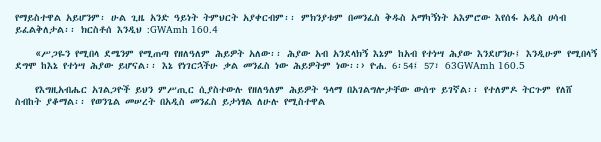የማይስተዋል አይሆንም፡ ሁል ጊዜ አንድ ዓይነት ትምህርት አያቀርብም፡፡ ምክንያቱም በመንፈስ ቅዱስ አማካኝነት አእምሮው እየሰፋ አዲስ ሀሳብ ይፈልቅለታል፡፡ ክርስቶሰ እንዲህ :GWAmh 160.4

    «ሥጋዬን የሚበላ ደሜንም የሚጠጣ የዘለዓለም ሕይዎት አለው፡፡ ሕያው አብ አንደላክኝ እኔም ከአብ የተነሣ ሕያው እንደሆንሁ፤ እንዲሁም የሚበላኝ ደግሞ ከእኔ የተነሣ ሕያው ይሆናል፡፡ እኔ የነገርኋችሁ ቃል መንፈስ ነው ሕይዎትም ነው፡፡› ዮሐ. 6፡54፤ 57፣ 63GWAmh 160.5

    የእግዚአብሔር አገልጋዮች ይህን ምሥጢር ሲያስተውሉ የዘለዓለም ሕይዎት ዓላማ በአገልግሎታቸው ውሰጥ ይገኛል፡፡ የተለምዶ ትርጉም የለሸ ስብከት ያቆማል፡፡ የወንጌል መሠረት በአዲስ መንፈስ ይታነፃል ለሁሉ የሚስተዋል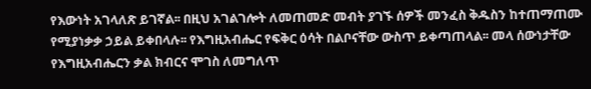የእውነት አገላለጽ ይገኛል፡፡ በዚህ አገልገሎት ለመጠመድ መብት ያገኙ ሰዎች መንፈስ ቅዱስን ከተጠማጠሙ የሚያነቃቃ ኃይል ይቀበላሉ፡፡ የእግዚአብሔር የፍቅር ዕሳት በልቦናቸው ውስጥ ይቀጣጠላል፡፡ መላ ሰውነታቸው የእግዚአብሔርን ቃል ክብርና ሞገስ ለመግለጥ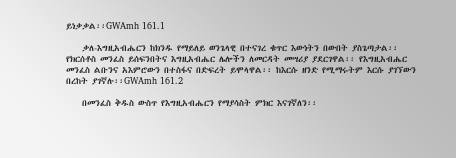ይነቃቃል፡፡GWAmh 161.1

    ቃለ-እግዚአብሔርን ከክንዱ የማይለይ ወንጌላዊ በተናገረ ቁጥር እውነትን በውበት ያስጌጣታል፡፡ የክርሰቶስ መንፈስ ይሰፍንበትና እግዚአብሔር ሌሎችን ለመርዳት መሣሪያ ያደርገዋል፡፡ የእግዚአብሔር መንፈስ ልቡንና አእምሮውን በተስፋና በድፍረት ይሞላዋል፡፡ ከእርሱ ዘንድ የሚማሩትም እርሱ ያገኘውን በረከት ያገኛሉ፡፡GWAmh 161.2

    በመንፈስ ቅዱስ ውስጥ የእግዚአብሔርን የማያሳስት ምክር እናገኛለን፡፡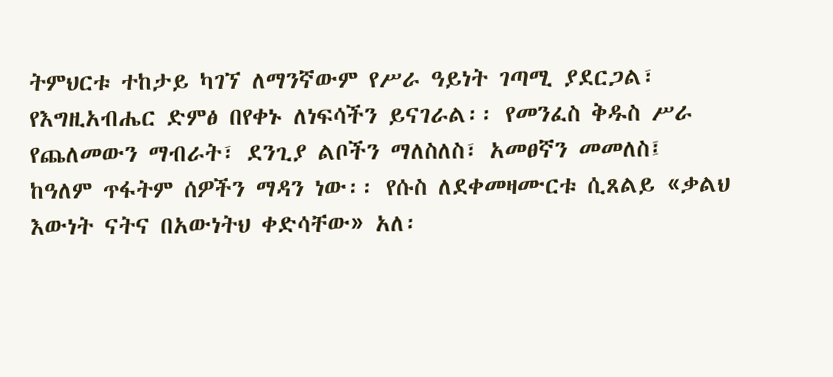ትምህርቱ ተከታይ ካገኘ ለማንኛውም የሥራ ዓይነት ገጣሚ ያደርጋል፣ የእግዚአብሔር ድምፅ በየቀኑ ለነፍሳችን ይናገራል፡፡ የመንፈስ ቅዱስ ሥራ የጨለመውን ማብራት፣ ደንጊያ ልቦችን ማለስለስ፣ አመፀኛን መመለስ፤ ከዓለም ጥፋትም ሰዎችን ማዳን ነው፡፡ የሱስ ለደቀመዛሙርቱ ሲጸልይ «ቃልህ እውነት ናትና በአውነትህ ቀድሳቸው» አለ፡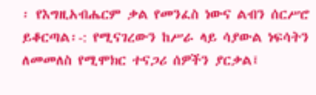፡ የእግዚአብሔርም ቃል የመንፈስ ነውና ልብን ሰርሥሮ ይቆርጣል፡-: የሚናገረውን ከሥራ ላይ ሳያውል ነፍሳትን ለመመለስ የሚሞክር ተናጋሪ ሰዎችን ያርቃል፤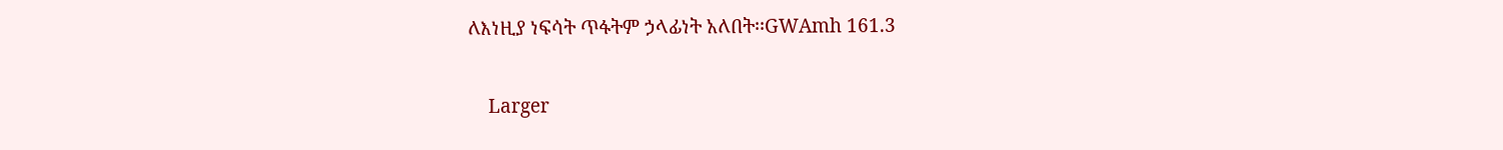ለእነዚያ ነፍሳት ጥፋትም ኃላፊነት አለበት፡፡GWAmh 161.3

    Larger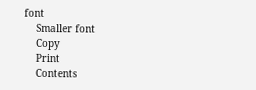font
    Smaller font
    Copy
    Print
    Contents